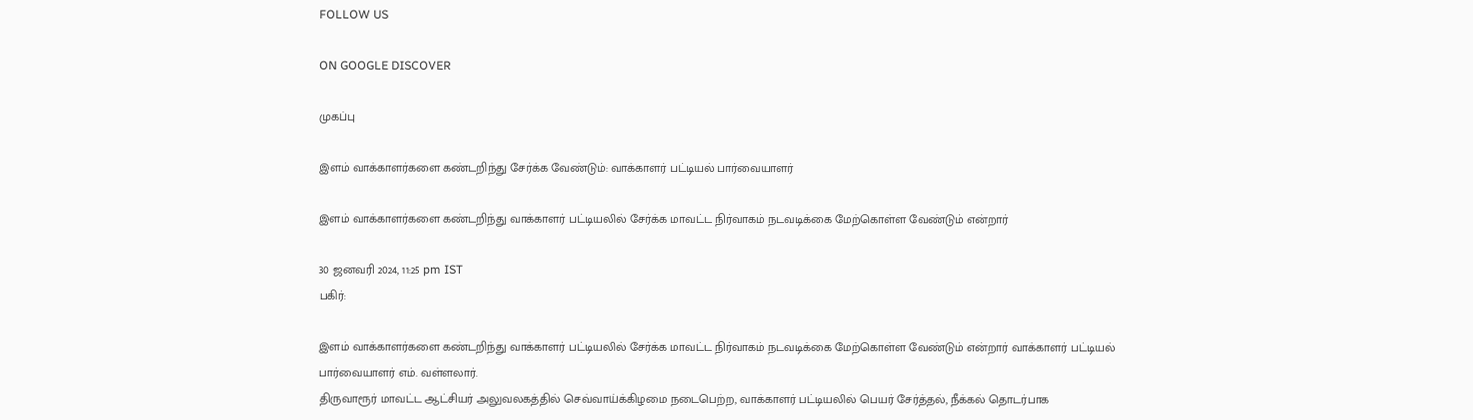FOLLOW US

ON GOOGLE DISCOVER

முகப்பு

இளம் வாக்காளர்களை கண்டறிந்து சேர்க்க வேண்டும்: வாக்காளர் பட்டியல் பார்வையாளர்

இளம் வாக்காளர்களை கண்டறிந்து வாக்காளர் பட்டியலில் சேர்க்க மாவட்ட நிர்வாகம் நடவடிக்கை மேற்கொள்ள வேண்டும் என்றார்

30 ஜனவரி 2024, 11:25 pm IST
பகிர்:

இளம் வாக்காளர்களை கண்டறிந்து வாக்காளர் பட்டியலில் சேர்க்க மாவட்ட நிர்வாகம் நடவடிக்கை மேற்கொள்ள வேண்டும் என்றார் வாக்காளர் பட்டியல் பார்வையாளர் எம். வள்ளலார்.
திருவாரூர் மாவட்ட ஆட்சியர் அலுவலகத்தில் செவ்வாய்க்கிழமை நடைபெற்ற, வாக்காளர் பட்டியலில் பெயர் சேர்த்தல், நீக்கல் தொடர்பாக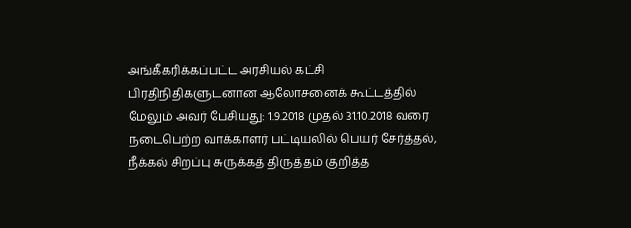அங்கீகரிக்கப்பட்ட அரசியல் கட்சி பிரதிநிதிகளுடனான ஆலோசனைக் கூட்டத்தில் மேலும் அவர் பேசியது: 1.9.2018 முதல் 31.10.2018 வரை நடைபெற்ற வாக்காளர் பட்டியலில் பெயர் சேர்த்தல், நீக்கல் சிறப்பு சுருக்கத் திருத்தம் குறித்த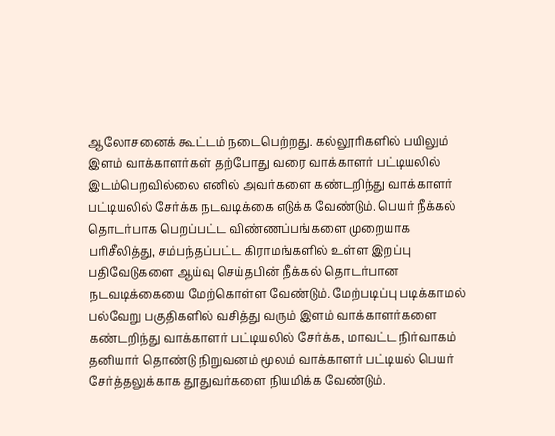ஆலோசனைக் கூட்டம் நடைபெற்றது. கல்லூரிகளில் பயிலும் இளம் வாக்காளர்கள் தற்போது வரை வாக்காளர் பட்டியலில் இடம்பெறவில்லை எனில் அவர்களை கண்டறிந்து வாக்காளர் பட்டியலில் சேர்க்க நடவடிக்கை எடுக்க வேண்டும். பெயர் நீக்கல் தொடர்பாக பெறப்பட்ட விண்ணப்பங்களை முறையாக பரிசீலித்து, சம்பந்தப்பட்ட கிராமங்களில் உள்ள இறப்பு பதிவேடுகளை ஆய்வு செய்தபின் நீக்கல் தொடர்பான நடவடிக்கையை மேற்கொள்ள வேண்டும். மேற்படிப்பு படிக்காமல் பல்வேறு பகுதிகளில் வசித்து வரும் இளம் வாக்காளர்களை கண்டறிந்து வாக்காளர் பட்டியலில் சேர்க்க, மாவட்ட நிர்வாகம் தனியார் தொண்டு நிறுவனம் மூலம் வாக்காளர் பட்டியல் பெயர் சேர்த்தலுக்காக தூதுவர்களை நியமிக்க வேண்டும்.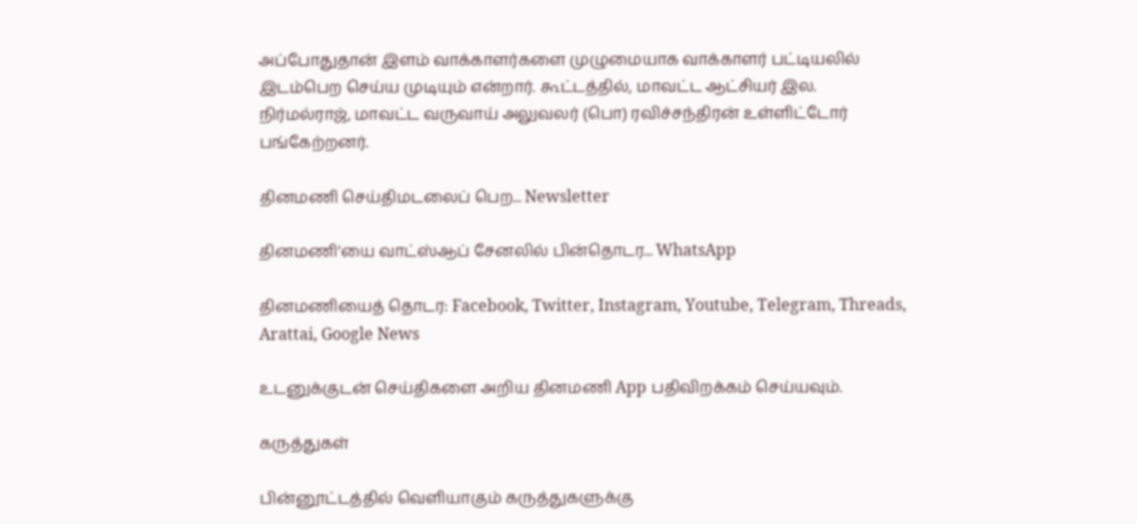அப்போதுதான் இளம் வாக்காளர்களை முழுமையாக வாக்காளர் பட்டியலில் இடம்பெற செய்ய முடியும் என்றார். கூட்டத்தில், மாவட்ட ஆட்சியர் இல. நிர்மல்ராஜ், மாவட்ட வருவாய் அலுவலர் (பொ) ரவிச்சந்திரன் உள்ளிட்டோர் பங்கேற்றனர்.

தினமணி செய்திமடலைப் பெற... Newsletter

தினமணி'யை வாட்ஸ்ஆப் சேனலில் பின்தொடர... WhatsApp

தினமணியைத் தொடர: Facebook, Twitter, Instagram, Youtube, Telegram, Threads, Arattai, Google News

உடனுக்குடன் செய்திகளை அறிய தினமணி App பதிவிறக்கம் செய்யவும்.

கருத்துகள்

பின்னூட்டத்தில் வெளியாகும் கருத்துகளுக்கு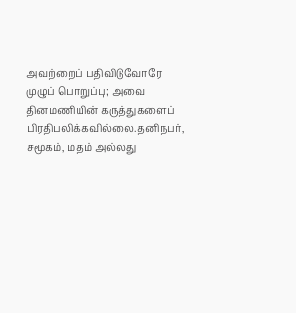அவற்றைப் பதிவிடுவோரே முழுப் பொறுப்பு; அவை தினமணியின் கருத்துகளைப் பிரதிபலிக்கவில்லை.தனிநபர், சமூகம், மதம் அல்லது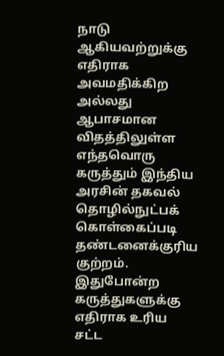நாடு ஆகியவற்றுக்கு எதிராக அவமதிக்கிற அல்லது ஆபாசமான விதத்திலுள்ள எந்தவொரு கருத்தும் இந்திய அரசின் தகவல் தொழில்நுட்பக் கொள்கைப்படி தண்டனைக்குரிய குற்றம். இதுபோன்ற கருத்துகளுக்கு எதிராக உரிய சட்ட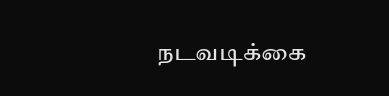நடவடிக்கை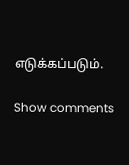எடுக்கப்படும்.

Show comments